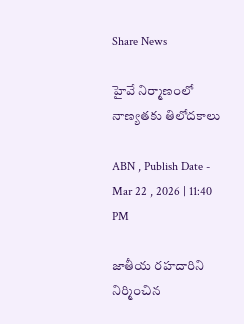Share News

హైవే నిర్మాణంలో నాణ్యతకు తిలోదకాలు

ABN , Publish Date - Mar 22 , 2026 | 11:40 PM

జాతీయ రహదారిని నిర్మించిన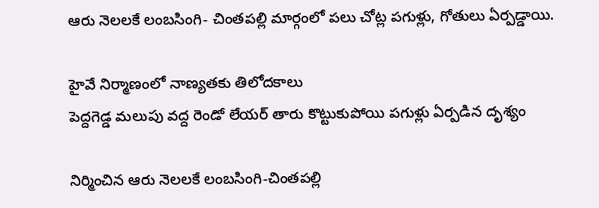ఆరు నెలలకే లంబసింగి- చింతపల్లి మార్గంలో పలు చోట్ల పగుళ్లు, గోతులు ఏర్పడ్డాయి.

హైవే నిర్మాణంలో నాణ్యతకు తిలోదకాలు
పెద్దగెడ్డ మలుపు వద్ద రెండో లేయర్‌ తారు కొట్టుకుపోయి పగుళ్లు ఏర్పడిన దృశ్యం

నిర్మించిన ఆరు నెలలకే లంబసింగి-చింతపల్లి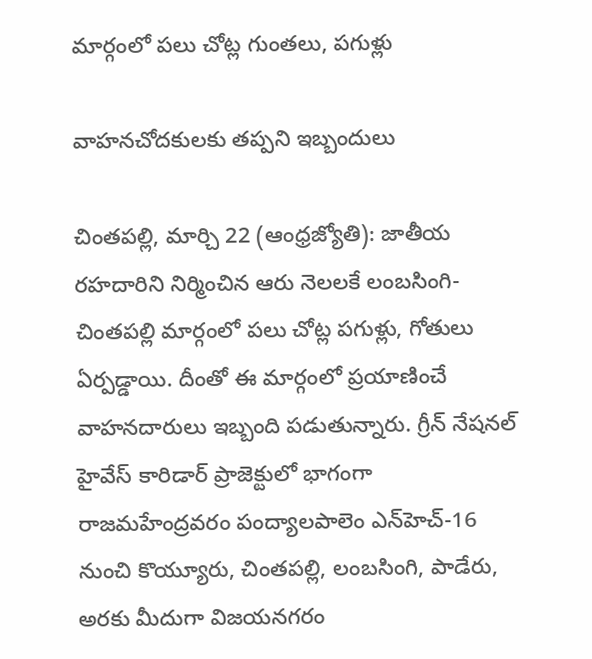మార్గంలో పలు చోట్ల గుంతలు, పగుళ్లు

వాహనచోదకులకు తప్పని ఇబ్బందులు

చింతపల్లి, మార్చి 22 (ఆంధ్రజ్యోతి): జాతీయ రహదారిని నిర్మించిన ఆరు నెలలకే లంబసింగి- చింతపల్లి మార్గంలో పలు చోట్ల పగుళ్లు, గోతులు ఏర్పడ్డాయి. దీంతో ఈ మార్గంలో ప్రయాణించే వాహనదారులు ఇబ్బంది పడుతున్నారు. గ్రీన్‌ నేషనల్‌ హైవేస్‌ కారిడార్‌ ప్రాజెక్టులో భాగంగా రాజమహేంద్రవరం పంద్యాలపాలెం ఎన్‌హెచ్‌-16 నుంచి కొయ్యూరు, చింతపల్లి, లంబసింగి, పాడేరు, అరకు మీదుగా విజయనగరం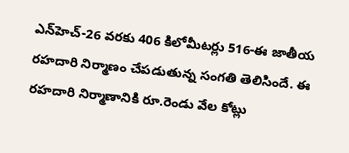ఎన్‌హెచ్‌-26 వరకు 406 కిలోమీటర్లు 516-ఈ జాతీయ రహదారి నిర్మాణం చేపడుతున్న సంగతి తెలిసిందే. ఈ రహదారి నిర్మాణానికి రూ.రెండు వేల కోట్లు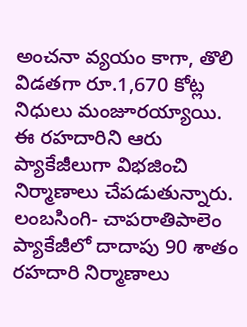అంచనా వ్యయం కాగా, తొలి విడతగా రూ.1,670 కోట్ల నిధులు మంజూరయ్యాయి. ఈ రహదారిని ఆరు ప్యాకేజీలుగా విభజించి నిర్మాణాలు చేపడుతున్నారు. లంబసింగి- చాపరాతిపాలెం ప్యాకేజీలో దాదాపు 90 శాతం రహదారి నిర్మాణాలు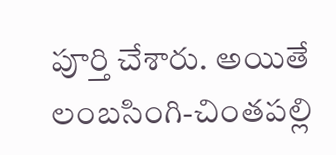పూర్తి చేశారు. అయితే లంబసింగి-చింతపల్లి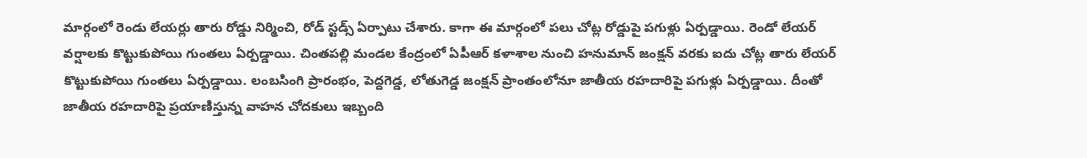మార్గంలో రెండు లేయర్లు తారు రోడ్డు నిర్మించి, రోడ్‌ స్టడ్స్‌ ఏర్పాటు చేశారు. కాగా ఈ మార్గంలో పలు చోట్ల రోడ్డుపై పగుళ్లు ఏర్పడ్డాయి. రెండో లేయర్‌ వర్షాలకు కొట్టుకుపోయి గుంతలు ఏర్పడ్డాయి. చింతపల్లి మండల కేంద్రంలో ఏపీఆర్‌ కళాశాల నుంచి హనుమాన్‌ జంక్షన్‌ వరకు ఐదు చోట్ల తారు లేయర్‌ కొట్టుకుపోయి గుంతలు ఏర్పడ్డాయి. లంబసింగి ప్రారంభం, పెద్దగెడ్డ, లోతుగెడ్డ జంక్షన్‌ ప్రాంతంలోనూ జాతీయ రహదారిపై పగుళ్లు ఏర్పడ్డాయి. దీంతో జాతీయ రహదారిపై ప్రయాణిస్తున్న వాహన చోదకులు ఇబ్బంది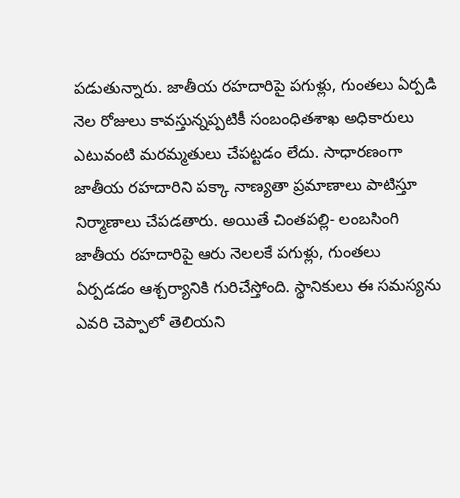పడుతున్నారు. జాతీయ రహదారిపై పగుళ్లు, గుంతలు ఏర్పడి నెల రోజులు కావస్తున్నప్పటికీ సంబంధితశాఖ అధికారులు ఎటువంటి మరమ్మతులు చేపట్టడం లేదు. సాధారణంగా జాతీయ రహదారిని పక్కా నాణ్యతా ప్రమాణాలు పాటిస్తూ నిర్మాణాలు చేపడతారు. అయితే చింతపల్లి- లంబసింగి జాతీయ రహదారిపై ఆరు నెలలకే పగుళ్లు, గుంతలు ఏర్పడడం ఆశ్చర్యానికి గురిచేస్తోంది. స్థానికులు ఈ సమస్యను ఎవరి చెప్పాలో తెలియని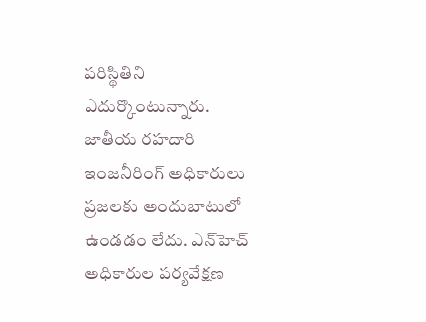పరిస్థితిని ఎదుర్కొంటున్నారు. జాతీయ రహదారి ఇంజనీరింగ్‌ అధికారులు ప్రజలకు అందుబాటులో ఉండడం లేదు. ఎన్‌హెచ్‌ అధికారుల పర్యవేక్షణ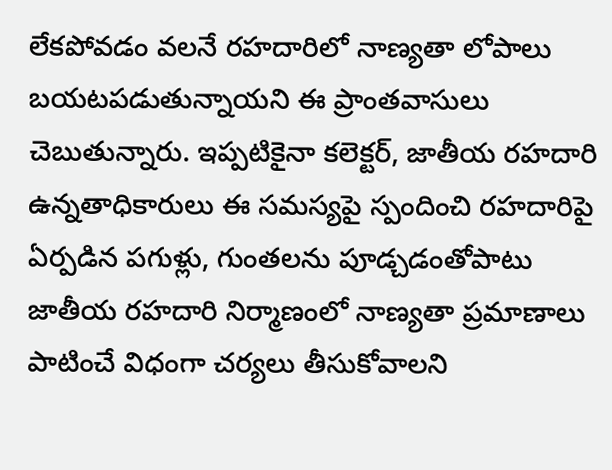లేకపోవడం వలనే రహదారిలో నాణ్యతా లోపాలు బయటపడుతున్నాయని ఈ ప్రాంతవాసులు చెబుతున్నారు. ఇప్పటికైనా కలెక్టర్‌, జాతీయ రహదారి ఉన్నతాధికారులు ఈ సమస్యపై స్పందించి రహదారిపై ఏర్పడిన పగుళ్లు, గుంతలను పూడ్చడంతోపాటు జాతీయ రహదారి నిర్మాణంలో నాణ్యతా ప్రమాణాలు పాటించే విధంగా చర్యలు తీసుకోవాలని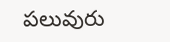పలువురు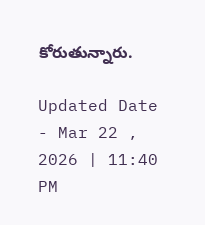కోరుతున్నారు.

Updated Date - Mar 22 , 2026 | 11:40 PM